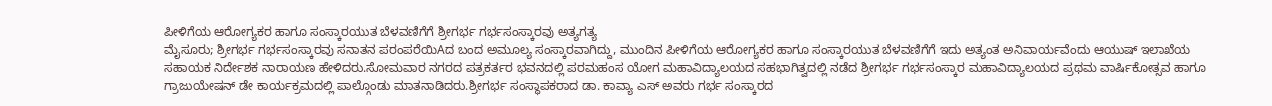ಪೀಳಿಗೆಯ ಆರೋಗ್ಯಕರ ಹಾಗೂ ಸಂಸ್ಕಾರಯುತ ಬೆಳವಣಿಗೆಗೆ ಶ್ರೀಗರ್ಭ ಗರ್ಭಸಂಸ್ಕಾರವು ಅತ್ಯಗತ್ಯ
ಮೈಸೂರು; ಶ್ರೀಗರ್ಭ ಗರ್ಭಸಂಸ್ಕಾರವು ಸನಾತನ ಪರಂಪರೆಯಿAದ ಬಂದ ಅಮೂಲ್ಯ ಸಂಸ್ಕಾರವಾಗಿದ್ದು, ಮುಂದಿನ ಪೀಳಿಗೆಯ ಆರೋಗ್ಯಕರ ಹಾಗೂ ಸಂಸ್ಕಾರಯುತ ಬೆಳವಣಿಗೆಗೆ ಇದು ಅತ್ಯಂತ ಅನಿವಾರ್ಯವೆಂದು ಆಯುಷ್ ಇಲಾಖೆಯ ಸಹಾಯಕ ನಿರ್ದೇಶಕ ನಾರಾಯಣ ಹೇಳಿದರು.ಸೋಮವಾರ ನಗರದ ಪತ್ರಕರ್ತರ ಭವನದಲ್ಲಿ ಪರಮಹಂಸ ಯೋಗ ಮಹಾವಿದ್ಯಾಲಯದ ಸಹಭಾಗಿತ್ವದಲ್ಲಿ ನಡೆದ ಶ್ರೀಗರ್ಭ ಗರ್ಭಸಂಸ್ಕಾರ ಮಹಾವಿದ್ಯಾಲಯದ ಪ್ರಥಮ ವಾರ್ಷಿಕೋತ್ಸವ ಹಾಗೂ ಗ್ರಾಜುಯೇಷನ್ ಡೇ ಕಾರ್ಯಕ್ರಮದಲ್ಲಿ ಪಾಲ್ಗೊಂಡು ಮಾತನಾಡಿದರು.ಶ್ರೀಗರ್ಭ ಸಂಸ್ಥಾಪಕರಾದ ಡಾ. ಕಾವ್ಯಾ ಎಸ್ ಅವರು ಗರ್ಭ ಸಂಸ್ಕಾರದ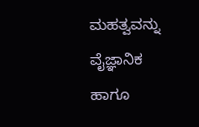ಮಹತ್ವವನ್ನು ವೈಜ್ಞಾನಿಕ ಹಾಗೂ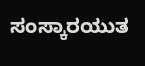ಸಂಸ್ಕಾರಯುತ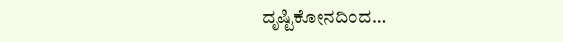ದೃಷ್ಟಿಕೋನದಿಂದ…